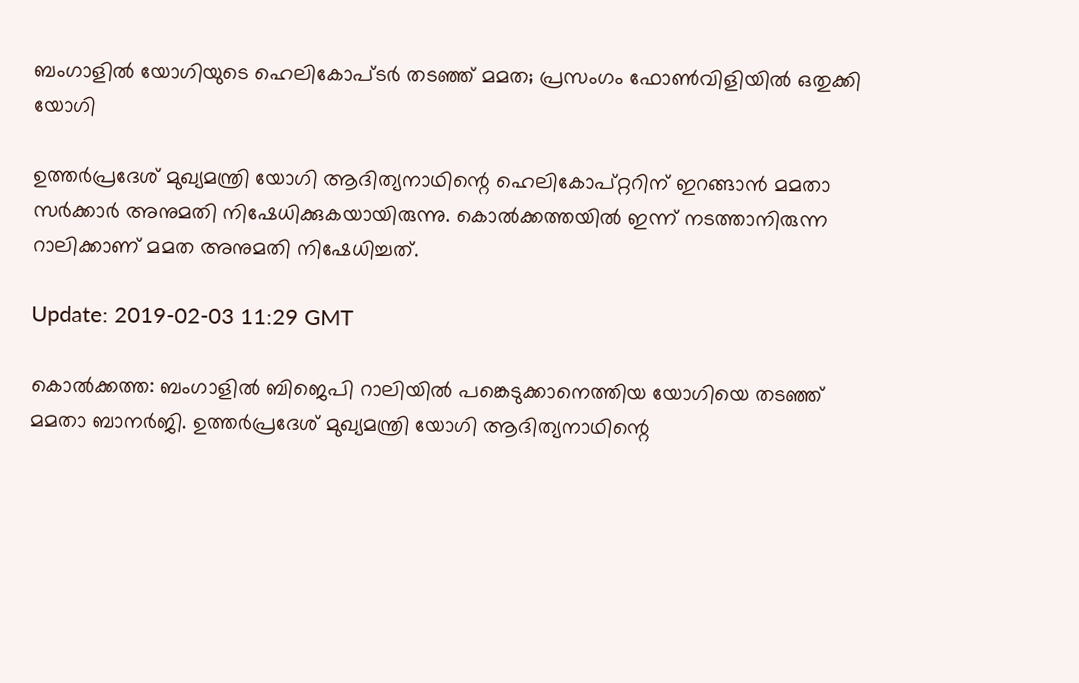ബംഗാളില്‍ യോഗിയുടെ ഹെലികോപ്ടര്‍ തടഞ്ഞ് മമത; പ്രസംഗം ഫോണ്‍വിളിയില്‍ ഒതുക്കി യോഗി

ഉത്തര്‍പ്രദേശ് മുഖ്യമന്ത്രി യോഗി ആദിത്യനാഥിന്റെ ഹെലികോപ്റ്ററിന് ഇറങ്ങാന്‍ മമതാ സര്‍ക്കാര്‍ അനുമതി നിഷേധിക്കുകയായിരുന്നു. കൊല്‍ക്കത്തയില്‍ ഇന്ന് നടത്താനിരുന്ന റാലിക്കാണ് മമത അനുമതി നിഷേധിച്ചത്.

Update: 2019-02-03 11:29 GMT

കൊല്‍ക്കത്ത: ബംഗാളില്‍ ബിജെപി റാലിയില്‍ പങ്കെടുക്കാനെത്തിയ യോഗിയെ തടഞ്ഞ് മമതാ ബാനര്‍ജി. ഉത്തര്‍പ്രദേശ് മുഖ്യമന്ത്രി യോഗി ആദിത്യനാഥിന്റെ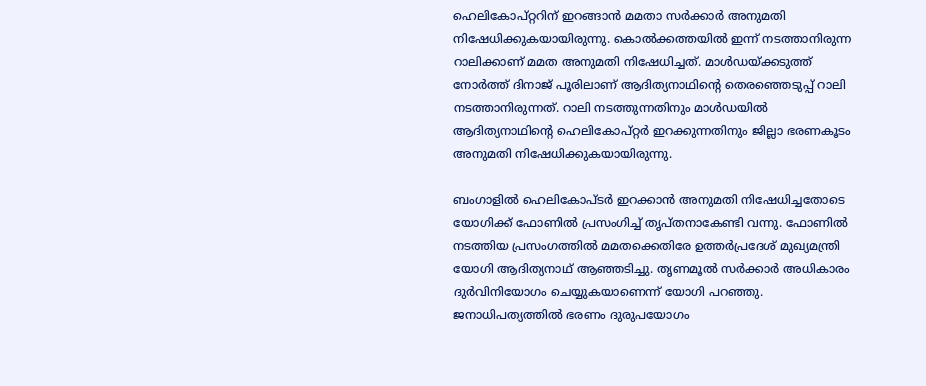ഹെലികോപ്റ്ററിന് ഇറങ്ങാന്‍ മമതാ സര്‍ക്കാര്‍ അനുമതി നിഷേധിക്കുകയായിരുന്നു. കൊല്‍ക്കത്തയില്‍ ഇന്ന് നടത്താനിരുന്ന റാലിക്കാണ് മമത അനുമതി നിഷേധിച്ചത്. മാള്‍ഡയ്ക്കടുത്ത് നോര്‍ത്ത് ദിനാജ് പൂരിലാണ് ആദിത്യനാഥിന്റെ തെരഞ്ഞെടുപ്പ് റാലി നടത്താനിരുന്നത്. റാലി നടത്തുന്നതിനും മാള്‍ഡയില്‍ ആദിത്യനാഥിന്റെ ഹെലികോപ്റ്റര്‍ ഇറക്കുന്നതിനും ജില്ലാ ഭരണകൂടം അനുമതി നിഷേധിക്കുകയായിരുന്നു.

ബംഗാളില്‍ ഹെലികോപ്ടര്‍ ഇറക്കാന്‍ അനുമതി നിഷേധിച്ചതോടെ യോഗിക്ക് ഫോണില്‍ പ്രസംഗിച്ച് തൃപ്തനാകേണ്ടി വന്നു. ഫോണില്‍ നടത്തിയ പ്രസംഗത്തില്‍ മമതക്കെതിരേ ഉത്തര്‍പ്രദേശ് മുഖ്യമന്ത്രി യോഗി ആദിത്യനാഥ് ആഞ്ഞടിച്ചു. തൃണമൂല്‍ സര്‍ക്കാര്‍ അധികാരം ദുര്‍വിനിയോഗം ചെയ്യുകയാണെന്ന് യോഗി പറഞ്ഞു. ജനാധിപത്യത്തില്‍ ഭരണം ദുരുപയോഗം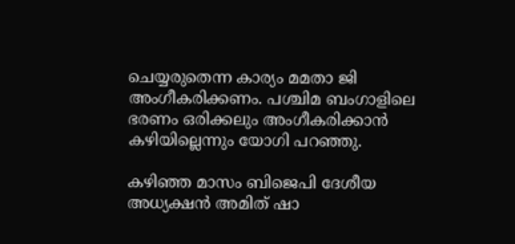ചെയ്യരുതെന്ന കാര്യം മമതാ ജി അംഗീകരിക്കണം. പശ്ചിമ ബംഗാളിലെ ഭരണം ഒരിക്കലും അംഗീകരിക്കാന്‍ കഴിയില്ലെന്നും യോഗി പറഞ്ഞു.

കഴിഞ്ഞ മാസം ബിജെപി ദേശീയ അധ്യക്ഷന്‍ അമിത് ഷാ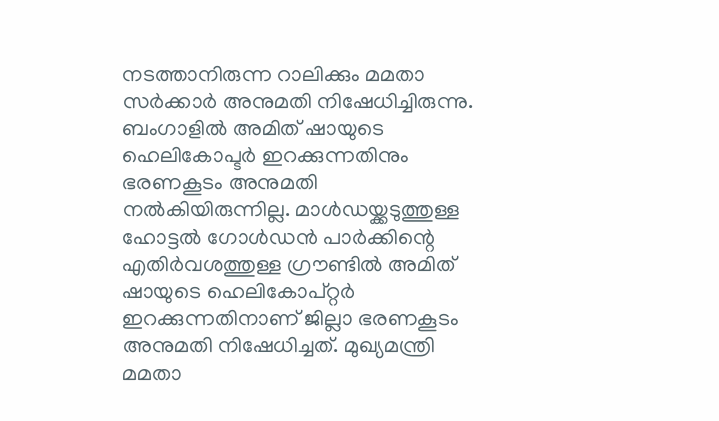നടത്താനിരുന്ന റാലിക്കും മമതാ സര്‍ക്കാര്‍ അനുമതി നിഷേധിച്ചിരുന്നു. ബംഗാളില്‍ അമിത് ഷായുടെ ഹെലികോപ്ടര്‍ ഇറക്കുന്നതിനും ഭരണകൂടം അനുമതി നല്‍കിയിരുന്നില്ല. മാള്‍ഡയ്ക്കടുത്തുള്ള ഹോട്ടല്‍ ഗോള്‍ഡന്‍ പാര്‍ക്കിന്റെ എതിര്‍വശത്തുള്ള ഗ്രൗണ്ടില്‍ അമിത് ഷായുടെ ഹെലികോപ്റ്റര്‍ ഇറക്കുന്നതിനാണ് ജില്ലാ ഭരണകൂടം അനുമതി നിഷേധിച്ചത്. മുഖ്യമന്ത്രി മമതാ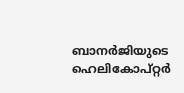ബാനര്‍ജിയുടെ ഹെലികോപ്റ്റര്‍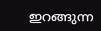ഇറങ്ങുന്ന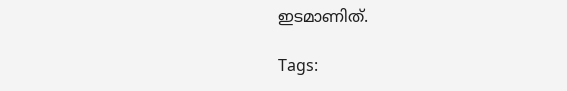ഇടമാണിത്.

Tags: